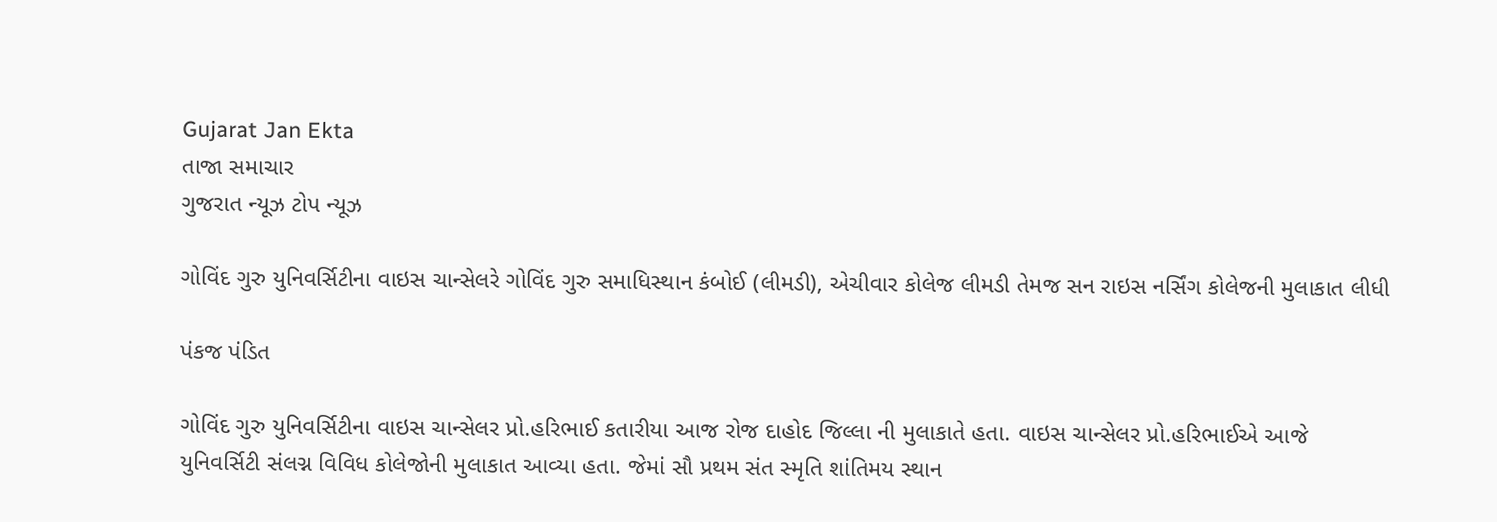Gujarat Jan Ekta
તાજા સમાચાર
ગુજરાત ન્યૂઝ ટોપ ન્યૂઝ

ગોવિંદ ગુરુ યુનિવર્સિટીના વાઇસ ચાન્સેલરે ગોવિંદ ગુરુ સમાધિસ્થાન કંબોઈ (લીમડી), એચીવાર કોલેજ લીમડી તેમજ સન રાઇસ નર્સિંગ કોલેજની મુલાકાત લીધી

પંકજ પંડિત

ગોવિંદ ગુરુ યુનિવર્સિટીના વાઇસ ચાન્સેલર પ્રો.હરિભાઈ કતારીયા આજ રોજ દાહોદ જિલ્લા ની મુલાકાતે હતા. વાઇસ ચાન્સેલર પ્રો.હરિભાઈએ આજે યુનિવર્સિટી સંલગ્ન વિવિધ કોલેજોની મુલાકાત આવ્યા હતા. જેમાં સૌ પ્રથમ સંત સ્મૃતિ શાંતિમય સ્થાન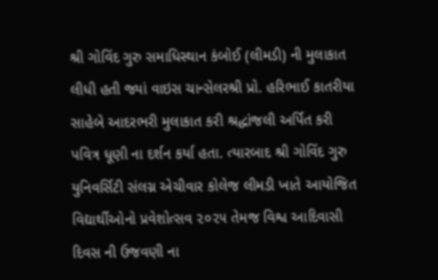શ્રી ગોવિંદ ગુરુ સમાધિસ્થાન કંબોઈ (લીમડી) ની મુલાકાત લીધી હતી જ્યાં વાઇસ ચાન્સેલરશ્રી પ્રો. હરિભાઈ કાતરીયા સાહેબે આદરભરી મુલાકાત કરી શ્રદ્ધાંજલી અર્પિત કરી પવિત્ર ધૂણી ના દર્શન કર્યા હતા. ત્યારબાદ શ્રી ગોવિંદ ગુરુ યુનિવર્સિટી સંલગ્ન એચીવાર કોલેજ લીમડી ખાતે આયોજિત વિદ્યાર્થીઓનો પ્રવેશોત્સવ ૨૦૨૫ તેમજ વિશ્વ આદિવાસી દિવસ ની ઉજવણી ના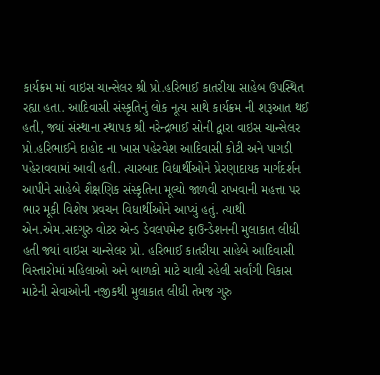કાર્યક્રમ માં વાઇસ ચાન્સેલર શ્રી પ્રો.હરિભાઈ કાતરીયા સાહેબ ઉપસ્થિત રહ્યા હતા. આદિવાસી સંસ્કૃતિનું લોક નૂત્ય સાથે કાર્યક્રમ ની શરૂઆત થઈ હતી, જ્યાં સંસ્થાના સ્થાપક શ્રી નરેન્દ્રભાઈ સોની દ્વારા વાઇસ ચાન્સેલર પ્રો.હરિભાઈને દાહોદ ના ખાસ પહેરવેશ આદિવાસી કોટી અને પાગડી પહેરાવવામાં આવી હતી. ત્યારબાદ વિદ્યાર્થીઓને પ્રેરણાદાયક માર્ગદર્શન આપીને સાહેબે શૈક્ષણિક સંસ્કૃતિના મૂલ્યો જાળવી રાખવાની મહત્તા પર ભાર મૂકી વિશેષ પ્રવચન વિધાર્થીઓને આપ્યું હતું. ત્યાથી એન.એમ.સદગુરુ વોટર એન્ડ ડેવલપમેન્ટ ફાઉન્ડેશનની મુલાકાત લીધી હતી જ્યાં વાઇસ ચાન્સેલર પ્રો. હરિભાઈ કાતરીયા સાહેબે આદિવાસી વિસ્તારોમાં મહિલાઓ અને બાળકો માટે ચાલી રહેલી સર્વાંગી વિકાસ માટેની સેવાઓની નજીકથી મુલાકાત લીધી તેમજ ગુરુ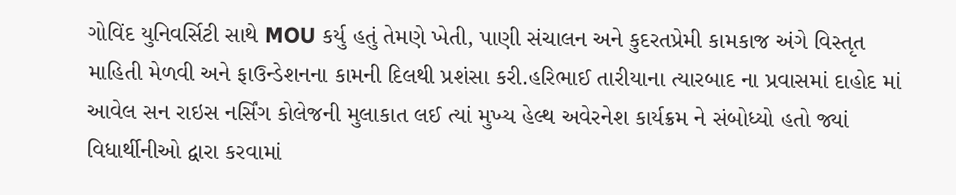ગોવિંદ યુનિવર્સિટી સાથે MOU કર્યુ હતું તેમણે ખેતી, પાણી સંચાલન અને કુદરતપ્રેમી કામકાજ અંગે વિસ્તૃત માહિતી મેળવી અને ફાઉન્ડેશનના કામની દિલથી પ્રશંસા કરી.હરિભાઈ તારીયાના ત્યારબાદ ના પ્રવાસમાં દાહોદ માં આવેલ સન રાઇસ નર્સિંગ કોલેજની મુલાકાત લઈ ત્યાં મુખ્ય હેલ્થ અવેરનેશ કાર્યક્રમ ને સંબોધ્યો હતો જ્યાં વિધાર્થીનીઓ દ્વારા કરવામાં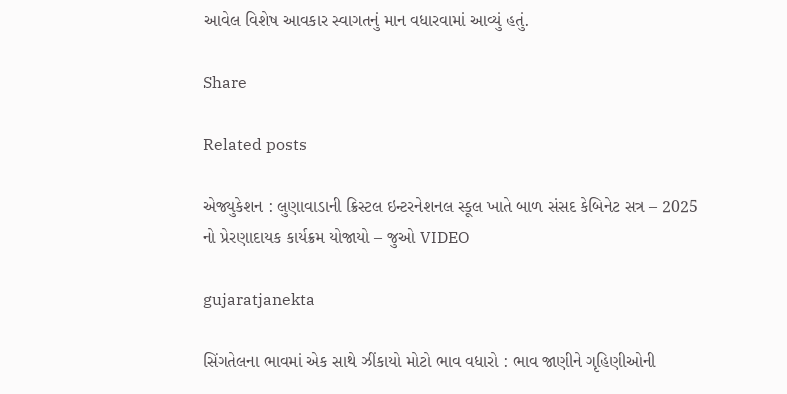આવેલ વિશેષ આવકાર સ્વાગતનું માન વધારવામાં આવ્યું હતું.

Share

Related posts

એજ્યુકેશન : લુણાવાડાની ક્રિસ્ટલ ઇન્ટરનેશનલ સ્કૂલ ખાતે બાળ સંસદ કેબિનેટ સત્ર – 2025 નો પ્રેરણાદાયક કાર્યક્રમ યોજાયો – જુઓ VIDEO

gujaratjanekta

સિંગતેલના ભાવમાં એક સાથે ઝીંકાયો મોટો ભાવ વધારો : ભાવ જાણીને ગૃહિણીઓની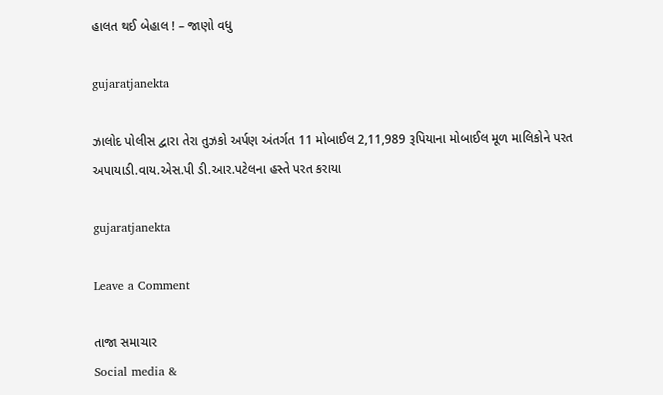હાલત થઈ બેહાલ ! – જાણો વધુ

gujaratjanekta

ઝાલોદ પોલીસ દ્વારા તેરા તુઝકો અર્પણ અંતર્ગત 11 મોબાઈલ 2,11,989 રૂપિયાના મોબાઈલ મૂળ માલિકોને પરત અપાયાડી.વાય.એસ.પી ડી.આર.પટેલના હસ્તે પરત કરાયા

gujaratjanekta

Leave a Comment

તાજા સમાચાર
Social media &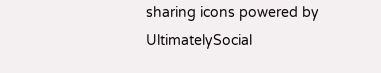sharing icons powered by UltimatelySocial